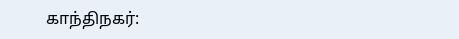காந்திநகர்: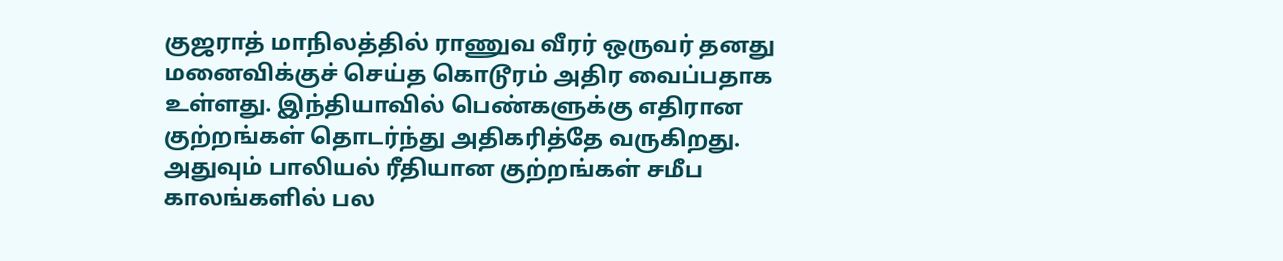குஜராத் மாநிலத்தில் ராணுவ வீரர் ஒருவர் தனது மனைவிக்குச் செய்த கொடூரம் அதிர வைப்பதாக உள்ளது. இந்தியாவில் பெண்களுக்கு எதிரான குற்றங்கள் தொடர்ந்து அதிகரித்தே வருகிறது. அதுவும் பாலியல் ரீதியான குற்றங்கள் சமீப காலங்களில் பல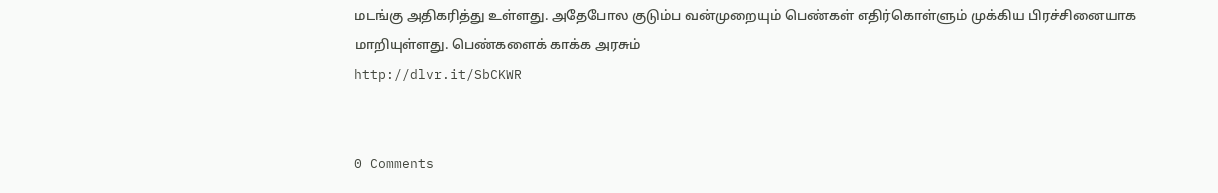மடங்கு அதிகரித்து உள்ளது. அதேபோல குடும்ப வன்முறையும் பெண்கள் எதிர்கொள்ளும் முக்கிய பிரச்சினையாக மாறியுள்ளது. பெண்களைக் காக்க அரசும்
http://dlvr.it/SbCKWR


0 Comments